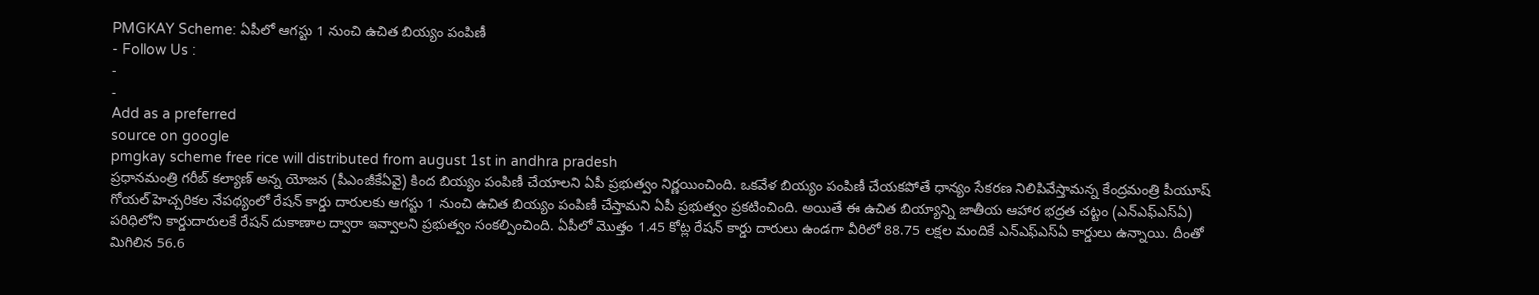PMGKAY Scheme: ఏపీలో ఆగస్టు 1 నుంచి ఉచిత బియ్యం పంపిణీ
- Follow Us :
-
-
Add as a preferred
source on google
pmgkay scheme free rice will distributed from august 1st in andhra pradesh
ప్రధానమంత్రి గరీబ్ కల్యాణ్ అన్న యోజన (పీఎంజీకేఏవై) కింద బియ్యం పంపిణీ చేయాలని ఏపీ ప్రభుత్వం నిర్ణయించింది. ఒకవేళ బియ్యం పంపిణీ చేయకపోతే ధాన్యం సేకరణ నిలిపివేస్తామన్న కేంద్రమంత్రి పీయూష్ గోయల్ హెచ్చరికల నేపథ్యంలో రేషన్ కార్డు దారులకు ఆగస్టు 1 నుంచి ఉచిత బియ్యం పంపిణీ చేస్తామని ఏపీ ప్రభుత్వం ప్రకటించింది. అయితే ఈ ఉచిత బియ్యాన్ని జాతీయ ఆహార భద్రత చట్టం (ఎన్ఎఫ్ఎస్ఏ) పరిధిలోని కార్డుదారులకే రేషన్ దుకాణాల ద్వారా ఇవ్వాలని ప్రభుత్వం సంకల్పించింది. ఏపీలో మొత్తం 1.45 కోట్ల రేషన్ కార్డు దారులు ఉండగా వీరిలో 88.75 లక్షల మందికే ఎన్ఎఫ్ఎస్ఏ కార్డులు ఉన్నాయి. దీంతో మిగిలిన 56.6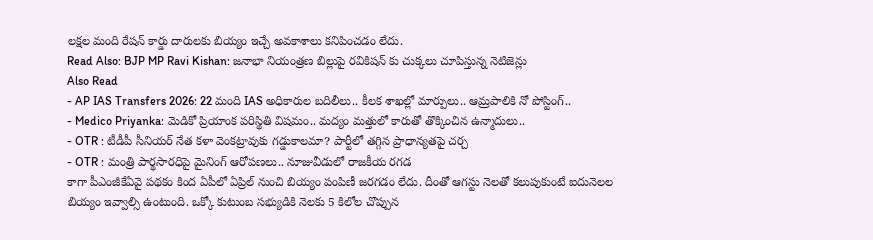లక్షల మంది రేషన్ కార్డు దారులకు బియ్యం ఇచ్చే అవకాశాలు కనిపించడం లేదు.
Read Also: BJP MP Ravi Kishan: జనాభా నియంత్రణ బిల్లుపై రవికిషన్ కు చుక్కలు చూపిస్తున్న నెటిజెన్లు
Also Read
- AP IAS Transfers 2026: 22 మంది IAS అధికారుల బదిలీలు.. కీలక శాఖల్లో మార్పులు.. ఆమ్రపాలికి నో పోస్టింగ్..
- Medico Priyanka: మెడికో ప్రియాంక పరిస్థితి విషమం.. మద్యం మత్తులో కారుతో తొక్కించిన ఉన్మాదులు..
- OTR : టీడీపీ సీనియర్ నేత కళా వెంకట్రావుకు గడ్డుకాలమా? పార్టీలో తగ్గిన ప్రాధాన్యతపై చర్చ
- OTR : మంత్రి పార్థసారధిపై మైనింగ్ ఆరోపణలు.. నూజువీడులో రాజకీయ రగడ
కాగా పీఎంజీకేఏవై పథకం కింద ఏపీలో ఏప్రిల్ నుంచి బియ్యం పంపిణీ జరగడం లేదు. దీంతో ఆగస్టు నెలతో కలుపుకుంటే ఐదునెలల బియ్యం ఇవ్వాల్సి ఉంటుంది. ఒక్కో కుటుంబ సభ్యుడికి నెలకు 5 కిలోల చొప్పున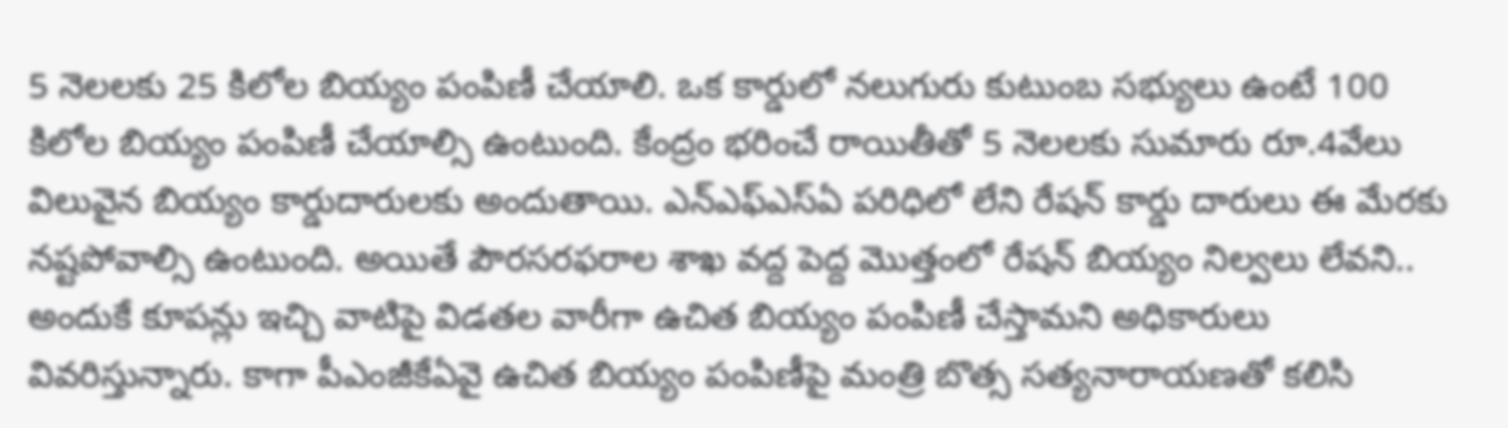5 నెలలకు 25 కిలోల బియ్యం పంపిణీ చేయాలి. ఒక కార్డులో నలుగురు కుటుంబ సభ్యులు ఉంటే 100 కిలోల బియ్యం పంపిణీ చేయాల్సి ఉంటుంది. కేంద్రం భరించే రాయితీతో 5 నెలలకు సుమారు రూ.4వేలు విలువైన బియ్యం కార్డుదారులకు అందుతాయి. ఎన్ఎఫ్ఎస్ఏ పరిధిలో లేని రేషన్ కార్డు దారులు ఈ మేరకు నష్టపోవాల్సి ఉంటుంది. అయితే పౌరసరఫరాల శాఖ వద్ద పెద్ద మొత్తంలో రేషన్ బియ్యం నిల్వలు లేవని.. అందుకే కూపన్లు ఇచ్చి వాటిపై విడతల వారీగా ఉచిత బియ్యం పంపిణీ చేస్తామని అధికారులు వివరిస్తున్నారు. కాగా పీఎంజీకేఏవై ఉచిత బియ్యం పంపిణీపై మంత్రి బొత్స సత్యనారాయణతో కలిసి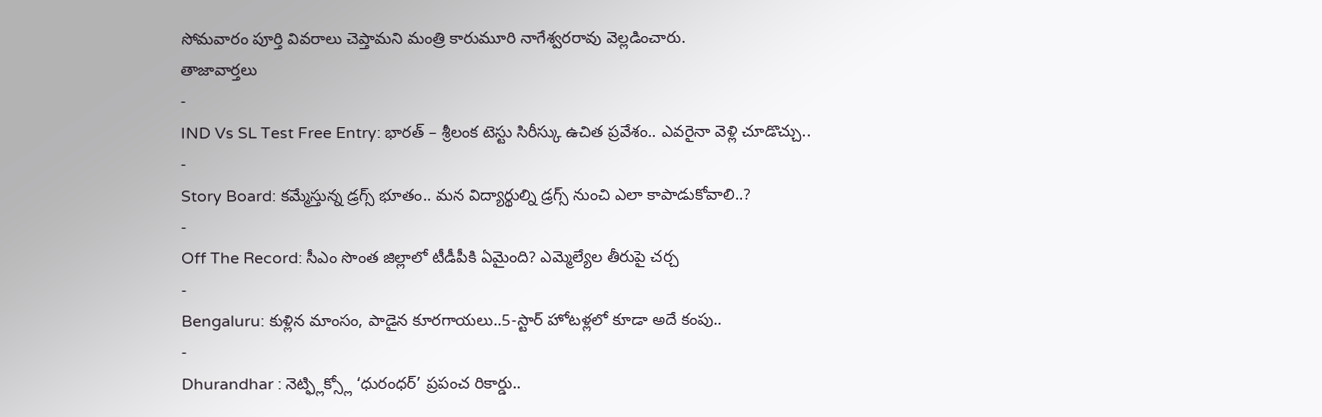సోమవారం పూర్తి వివరాలు చెప్తామని మంత్రి కారుమూరి నాగేశ్వరరావు వెల్లడించారు.
తాజావార్తలు
-
IND Vs SL Test Free Entry: భారత్ – శ్రీలంక టెస్టు సిరీస్కు ఉచిత ప్రవేశం.. ఎవరైనా వెళ్లి చూడొచ్చు..
-
Story Board: కమ్మేస్తున్న డ్రగ్స్ భూతం.. మన విద్యార్థుల్ని డ్రగ్స్ నుంచి ఎలా కాపాడుకోవాలి..?
-
Off The Record: సీఎం సొంత జిల్లాలో టీడీపీకి ఏమైంది? ఎమ్మెల్యేల తీరుపై చర్చ
-
Bengaluru: కుళ్లిన మాంసం, పాడైన కూరగాయలు..5-స్టార్ హోటళ్లలో కూడా అదే కంపు..
-
Dhurandhar : నెట్ఫ్లిక్స్లో ‘ధురంధర్’ ప్రపంచ రికార్డు..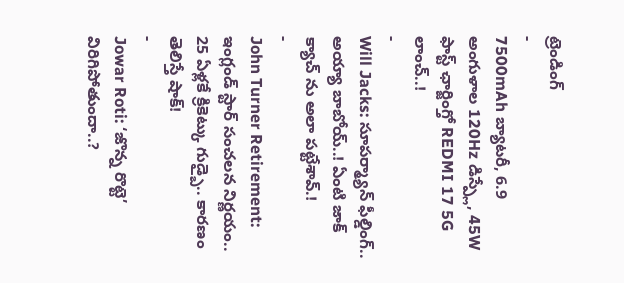ట్రెండింగ్
-
7500mAh బ్యాటరీ, 6.9 అంగుళాల 120Hz డిస్ప్లే, 45W ఫాస్ట్ ఛార్జింగ్తో REDMI 17 5G లాంచ్..!
-
Will Jacks: సూపర్మ్యాన్ ఫీల్డింగ్.. అయ్యా బాబోయ్..! ఏంటి జాక్ క్యాచ్ ను అలా పట్టేశావ్.!
-
John Turner Retirement: ఇంగ్లండ్ స్టార్ సంచలన నిర్ణయం.. 25 ఏళ్లకే క్రికెట్కు గుడ్బై.. కారణం తెలిస్తే షాక్!
-
Jowar Roti: ‘జొన్న రొట్టె’ విరిగిపోతుందా..?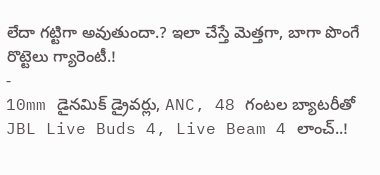లేదా గట్టిగా అవుతుందా.? ఇలా చేస్తే మెత్తగా, బాగా పొంగే రొట్టెలు గ్యారెంటీ.!
-
10mm డైనమిక్ డ్రైవర్లు, ANC, 48 గంటల బ్యాటరీతో JBL Live Buds 4, Live Beam 4 లాంచ్..!